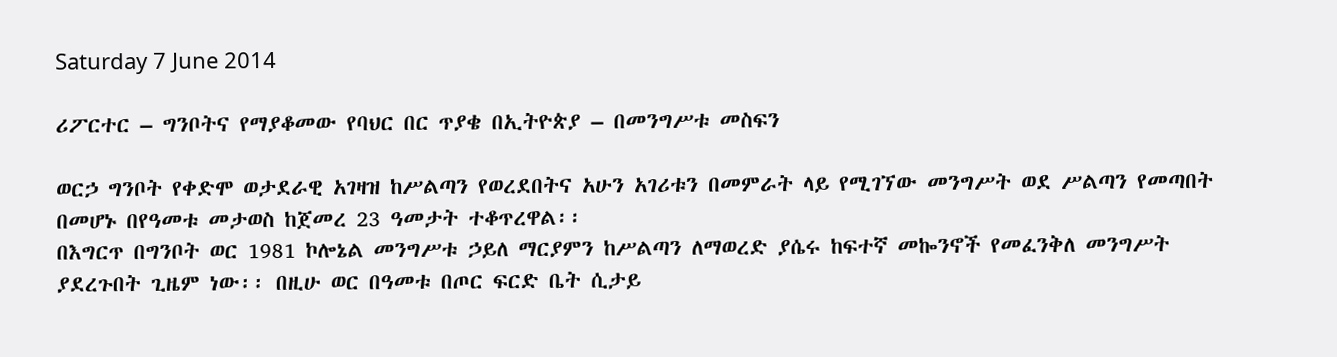Saturday 7 June 2014

ሪፖርተር – ግንቦትና የማያቆመው የባህር በር ጥያቄ በኢትዮጵያ – በመንግሥቱ መስፍን

ወርኃ ግንቦት የቀድሞ ወታደራዊ አገዛዝ ከሥልጣን የወረደበትና አሁን አገሪቱን በመምራት ላይ የሚገኘው መንግሥት ወደ ሥልጣን የመጣበት በመሆኑ በየዓመቱ መታወስ ከጀመረ 23 ዓመታት ተቆጥረዋል፡፡
በእግርጥ በግንቦት ወር 1981 ኮሎኔል መንግሥቱ ኃይለ ማርያምን ከሥልጣን ለማወረድ ያሴሩ ከፍተኛ መኰንኖች የመፈንቅለ መንግሥት ያደረጉበት ጊዜም ነው፡፡ በዚሁ ወር በዓመቱ በጦር ፍርድ ቤት ሲታይ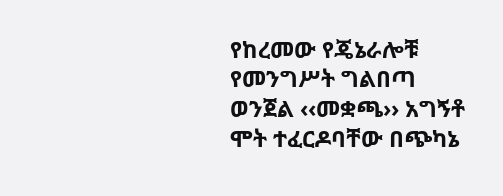የከረመው የጄኔራሎቹ የመንግሥት ግልበጣ ወንጀል ‹‹መቋጫ›› አግኝቶ ሞት ተፈርዶባቸው በጭካኔ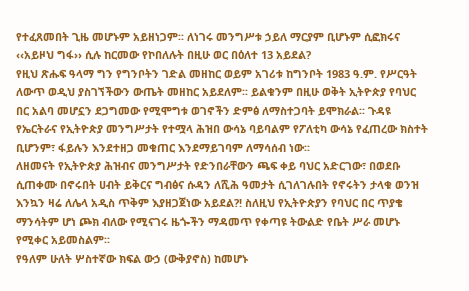የተፈጸመበት ጊዜ መሆኑም አይዘነጋም፡፡ ለነገሩ መንግሥቱ ኃይለ ማርያም ቢሆኑም ሲፎክሩና ‹‹አይዞህ ግፋ›› ሲሉ ከርመው የኮበለሉት በዚሁ ወር በዕለተ 13 አይደል?
የዚህ ጽሑፍ ዓላማ ግን የግንቦትን ገድል መዘከር ወይም አገሪቱ ከግንቦት 1983 ዓ.ም. የሥርዓት ለውጥ ወዲህ ያስገኘችውን ውጤት መዘከር አይደለም፡፡ ይልቁንም በዚሁ ወቅት ኢትዮጵያ የባህር በር አልባ መሆኗን ደጋግመው የሚሞግቱ ወገኖችን ድምፅ ለማስተጋባት ይሞክራል፡፡ ጉዳዩ የኤርትራና የኢትዮጵያ መንግሥታት የተሟላ ሕዝበ ውሳኔ ባይባልም የፖለቲካ ውሳኔ የፈጠረው ክስተት ቢሆንም፣ ፋይሉን እንደተዘጋ መቁጠር እንደማይገባም ለማሳሰብ ነው፡፡
ለዘመናት የኢትዮጵያ ሕዝብና መንግሥታት የድንበራቸውን ጫፍ ቀይ ባህር አድርገው፣ በወደቡ ሲጠቀሙ በኖሩበት ሀብት ይቅርና ግብፅና ሱዳን ለሺሕ ዓመታት ሲገለገሉበት የኖሩትን ታላቁ ወንዝ እንኳን ዛሬ ለሌላ አዲስ ጥቅም እያዘጋጀነው አይደል?! ስለዚህ የኢትዮጵያን የባህር በር ጥያቄ ማንሳትም ሆነ ጮክ ብለው የሚናገሩ ዜጐችን ማዳመጥ የቀጣዩ ትውልድ የቤት ሥራ መሆኑ የሚቀር አይመስልም፡፡
የዓለም ሁለት ሦስተኛው ክፍል ውኃ (ውቅያኖስ) ከመሆኑ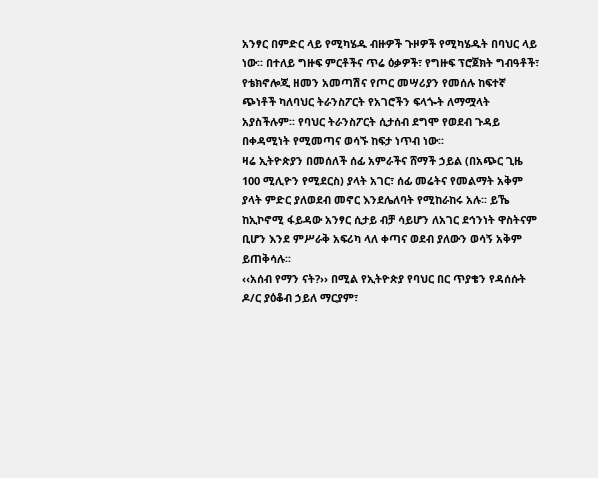አንፃር በምድር ላይ የሚካሄዱ ብዙዎች ጉዞዎች የሚካሄዱት በባህር ላይ ነው፡፡ በተለይ ግዙፍ ምርቶችና ጥሬ ዕቃዎች፣ የግዙፍ ፕሮጀክት ግብዓቶች፣ የቴክኖሎጂ ዘመን አመጣሽና የጦር መሣሪያን የመሰሉ ከፍተኛ ጭነቶች ካለባህር ትራንስፖርት የአገሮችን ፍላጐት ለማሟላት አያስችሉም፡፡ የባህር ትራንስፖርት ሲታሰብ ደግሞ የወደብ ጉዳይ በቀዳሚነት የሚመጣና ወሳኙ ከፍታ ነጥብ ነው፡፡
ዛሬ ኢትዮጵያን በመሰለች ሰፊ አምራችና ሸማች ኃይል (በአጭር ጊዜ 100 ሚሊዮን የሚደርስ) ያላት አገር፣ ሰፊ መሬትና የመልማት አቅም ያላት ምድር ያለወደብ መኖር እንደሌለባት የሚከራከሩ አሉ፡፡ ይኼ ከኢኮኖሚ ፋይዳው አንፃር ሲታይ ብቻ ሳይሆን ለአገር ደኅንነት ዋስትናም ቢሆን እንደ ምሥራቅ አፍሪካ ላለ ቀጣና ወደብ ያለውን ወሳኝ አቅም ይጠቅሳሉ፡፡
‹‹አሰብ የማን ናት?›› በሚል የኢትዮጵያ የባህር በር ጥያቄን የዳሰሱት ዶ/ር ያዕቆብ ኃይለ ማርያም፣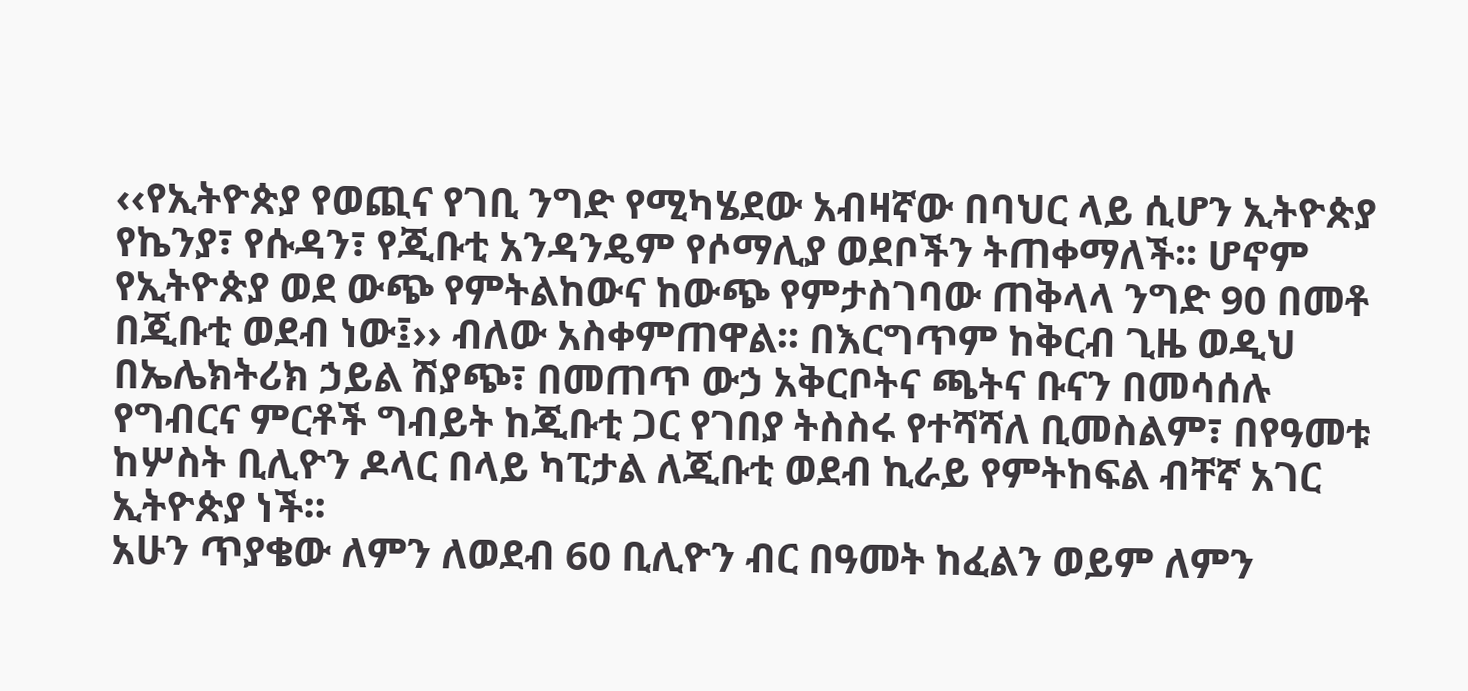‹‹የኢትዮጵያ የወጪና የገቢ ንግድ የሚካሄደው አብዛኛው በባህር ላይ ሲሆን ኢትዮጵያ የኬንያ፣ የሱዳን፣ የጂቡቲ አንዳንዴም የሶማሊያ ወደቦችን ትጠቀማለች፡፡ ሆኖም የኢትዮጵያ ወደ ውጭ የምትልከውና ከውጭ የምታስገባው ጠቅላላ ንግድ 90 በመቶ በጂቡቲ ወደብ ነው፤›› ብለው አስቀምጠዋል፡፡ በእርግጥም ከቅርብ ጊዜ ወዲህ በኤሌክትሪክ ኃይል ሽያጭ፣ በመጠጥ ውኃ አቅርቦትና ጫትና ቡናን በመሳሰሉ የግብርና ምርቶች ግብይት ከጂቡቲ ጋር የገበያ ትስስሩ የተሻሻለ ቢመስልም፣ በየዓመቱ ከሦስት ቢሊዮን ዶላር በላይ ካፒታል ለጂቡቲ ወደብ ኪራይ የምትከፍል ብቸኛ አገር ኢትዮጵያ ነች፡፡
አሁን ጥያቄው ለምን ለወደብ 60 ቢሊዮን ብር በዓመት ከፈልን ወይም ለምን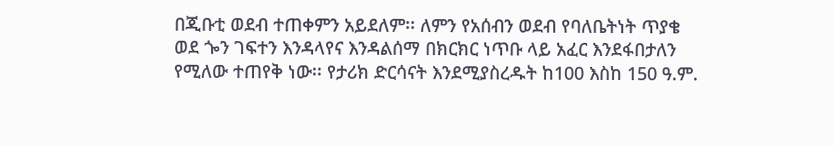በጂቡቲ ወደብ ተጠቀምን አይደለም፡፡ ለምን የአሰብን ወደብ የባለቤትነት ጥያቄ ወደ ጐን ገፍተን እንዳላየና እንዳልሰማ በክርክር ነጥቡ ላይ አፈር እንደፋበታለን የሚለው ተጠየቅ ነው፡፡ የታሪክ ድርሳናት እንደሚያስረዱት ከ100 እስከ 150 ዓ.ም.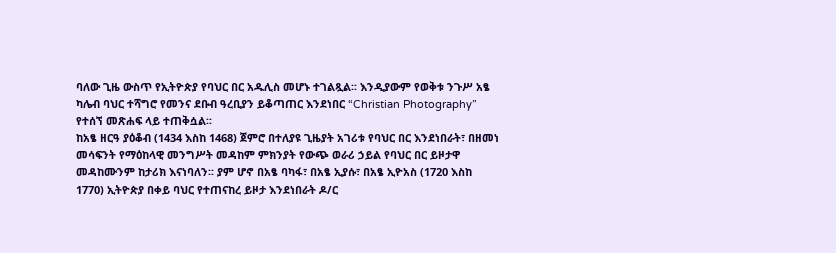ባለው ጊዜ ውስጥ የኢትዮጵያ የባህር በር አዱሊስ መሆኑ ተገልጿል፡፡ እንዲያውም የወቅቱ ንጉሥ አፄ ካሌብ ባህር ተሻግሮ የመንና ደቡብ ዓረቢያን ይቆጣጠር እንደነበር “Christian Photography” የተሰኘ መጽሐፍ ላይ ተጠቅሷል፡፡
ከአፄ ዘርዓ ያዕቆብ (1434 እስከ 1468) ጀምሮ በተለያዩ ጊዜያት አገሪቱ የባህር በር እንደነበራት፣ በዘመነ መሳፍንት የማዕከላዊ መንግሥት መዳከም ምክንያት የውጭ ወራሪ ኃይል የባህር በር ይዞታዋ መዳከሙንም ከታሪክ እናነባለን፡፡ ያም ሆኖ በአፄ ባካፋ፣ በአፄ ኢያሱ፣ በአፄ ኢዮአስ (1720 እስከ 1770) ኢትዮጵያ በቀይ ባህር የተጠናከረ ይዞታ እንደነበራት ዶ/ር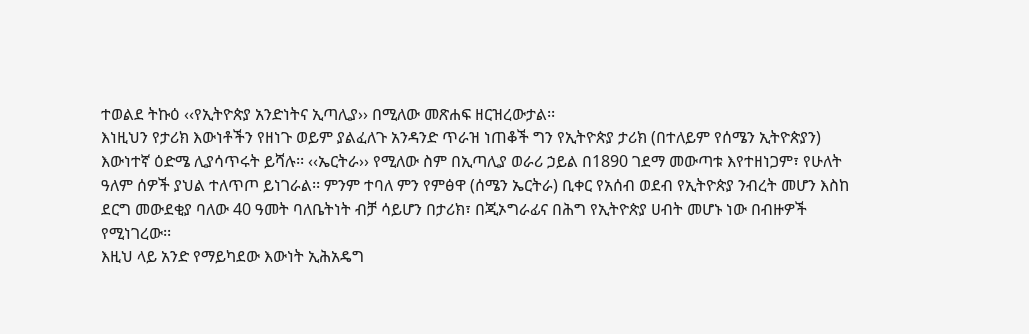ተወልደ ትኩዕ ‹‹የኢትዮጵያ አንድነትና ኢጣሊያ›› በሚለው መጽሐፍ ዘርዝረውታል፡፡
እነዚህን የታሪክ እውነቶችን የዘነጉ ወይም ያልፈለጉ አንዳንድ ጥራዝ ነጠቆች ግን የኢትዮጵያ ታሪክ (በተለይም የሰሜን ኢትዮጵያን) እውነተኛ ዕድሜ ሊያሳጥሩት ይሻሉ፡፡ ‹‹ኤርትራ›› የሚለው ስም በኢጣሊያ ወራሪ ኃይል በ1890 ገደማ መውጣቱ እየተዘነጋም፣ የሁለት ዓለም ሰዎች ያህል ተለጥጦ ይነገራል፡፡ ምንም ተባለ ምን የምፅዋ (ሰሜን ኤርትራ) ቢቀር የአሰብ ወደብ የኢትዮጵያ ንብረት መሆን እስከ ደርግ መውደቂያ ባለው 40 ዓመት ባለቤትነት ብቻ ሳይሆን በታሪክ፣ በጂኦግራፊና በሕግ የኢትዮጵያ ሀብት መሆኑ ነው በብዙዎች የሚነገረው፡፡
እዚህ ላይ አንድ የማይካደው እውነት ኢሕአዴግ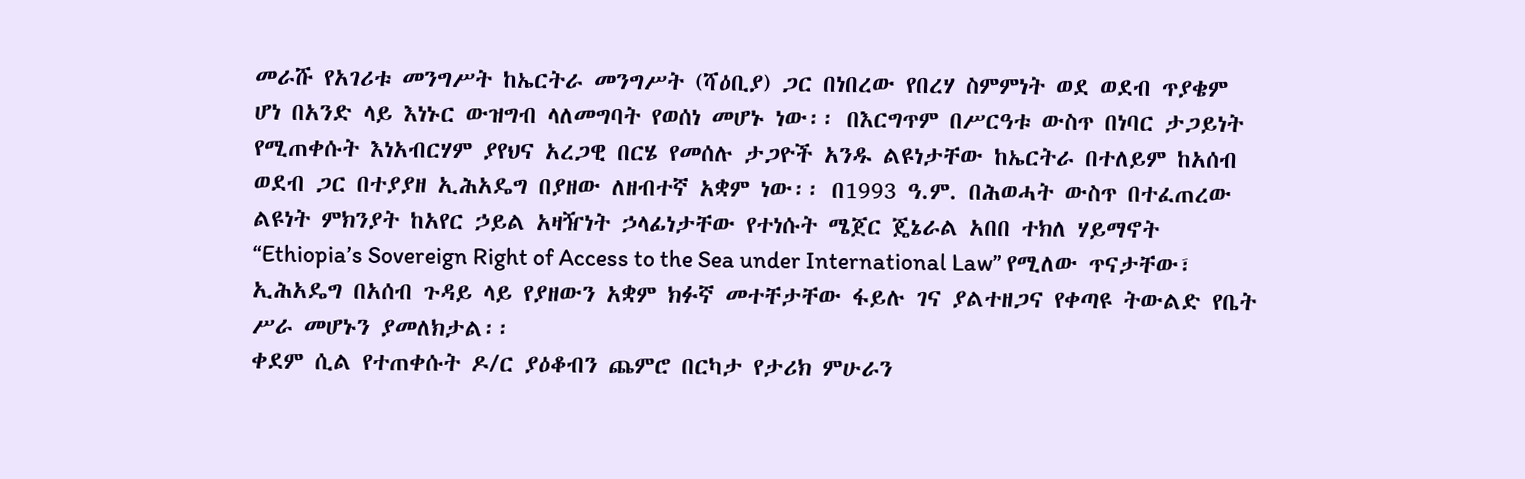መራሹ የአገሪቱ መንግሥት ከኤርትራ መንግሥት (ሻዕቢያ) ጋር በነበረው የበረሃ ስምምነት ወደ ወደብ ጥያቄም ሆነ በአንድ ላይ እነኑር ውዝግብ ላለመግባት የወሰነ መሆኑ ነው፡፡ በእርግጥም በሥርዓቱ ውስጥ በነባር ታጋይነት የሚጠቀሱት እነአብርሃም ያየህና አረጋዊ በርሄ የመሰሉ ታጋዮች አንዱ ልዩነታቸው ከኤርትራ በተለይም ከአሰብ ወደብ ጋር በተያያዘ ኢሕአዴግ በያዘው ለዘብተኛ አቋም ነው፡፡ በ1993 ዓ.ም. በሕወሓት ውስጥ በተፈጠረው ልዩነት ምክንያት ከአየር ኃይል አዛዥነት ኃላፊነታቸው የተነሱት ሜጀር ጄኔራል አበበ ተክለ ሃይማኖት “Ethiopia’s Sovereign Right of Access to the Sea under International Law” የሚለው ጥናታቸው፣ ኢሕአዴግ በአሰብ ጉዳይ ላይ የያዘውን አቋም ክፉኛ መተቸታቸው ፋይሉ ገና ያልተዘጋና የቀጣዩ ትውልድ የቤት ሥራ መሆኑን ያመለክታል፡፡
ቀደም ሲል የተጠቀሱት ዶ/ር ያዕቆብን ጨምሮ በርካታ የታሪክ ምሁራን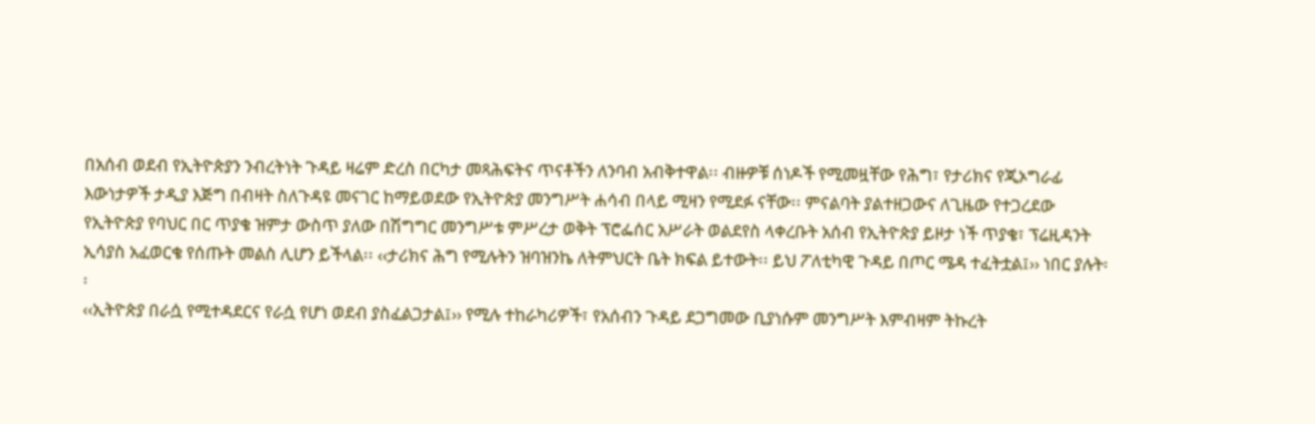በአሰብ ወደብ የኢትዮጵያን ንብረትነት ጉዳይ ዛሬም ድረስ በርካታ መጻሕፍትና ጥናቶችን ለንባብ አብቅተዋል፡፡ ብዙዎቹ ሰነዶች የሚመዟቸው የሕግ፣ የታሪክና የጂኦግራፊ እውነታዎች ታዲያ እጅግ በብዛት ስለጉዳዩ መናገር ከማይወደው የኢትዮጵያ መንግሥት ሐሳብ በላይ ሚዛን የሚደፉ ናቸው፡፡ ምናልባት ያልተዘጋውና ለጊዜው የተጋረደው የኢትዮጵያ የባህር በር ጥያቄ ዝምታ ውስጥ ያለው በሽግግር መንግሥቱ ምሥረታ ወቅት ፕሮፌሰር አሥራት ወልደየስ ላቀረቡት አሰብ የኢትዮጵያ ይዞታ ነች ጥያቄ፣ ፕሬዚዳንት ኢሳያስ አፈወርቄ የሰጡት መልስ ሊሆን ይችላል፡፡ ‹‹ታሪክና ሕግ የሚሉትን ዝባዝንኬ ለትምህርት ቤት ክፍል ይተውት፡፡ ይህ ፖለቲካዊ ጉዳይ በጦር ሜዳ ተፈትቷል፤›› ነበር ያሉት፡፡
‹‹ኢትዮጵያ በራሷ የሚተዳደርና የራሷ የሆነ ወደብ ያስፈልጋታል፤›› የሚሉ ተከራካሪዎች፣ የአሰብን ጉዳይ ደጋግመው ቢያነሱም መንግሥት እምብዛም ትኩረት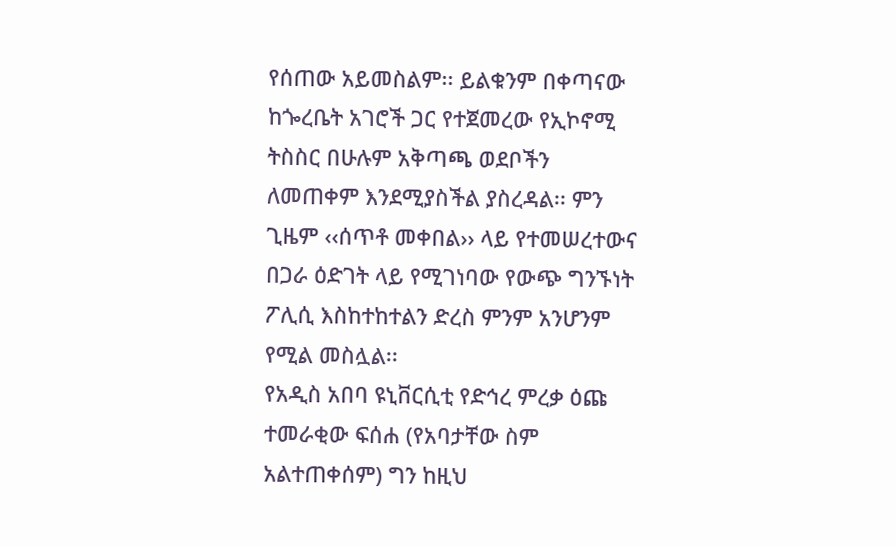የሰጠው አይመስልም፡፡ ይልቁንም በቀጣናው ከጐረቤት አገሮች ጋር የተጀመረው የኢኮኖሚ ትስስር በሁሉም አቅጣጫ ወደቦችን ለመጠቀም እንደሚያስችል ያስረዳል፡፡ ምን ጊዜም ‹‹ሰጥቶ መቀበል›› ላይ የተመሠረተውና በጋራ ዕድገት ላይ የሚገነባው የውጭ ግንኙነት ፖሊሲ እስከተከተልን ድረስ ምንም አንሆንም የሚል መስሏል፡፡
የአዲስ አበባ ዩኒቨርሲቲ የድኅረ ምረቃ ዕጩ ተመራቂው ፍሰሐ (የአባታቸው ስም አልተጠቀሰም) ግን ከዚህ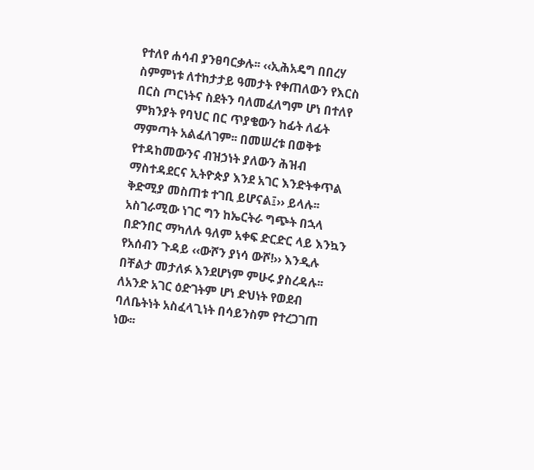የተለየ ሐሳብ ያንፀባርቃሉ፡፡ ‹‹ኢሕአዴግ በበረሃ ስምምነቱ ለተከታታይ ዓመታት የቀጠለውን የእርስ በርስ ጦርነትና ስደትን ባለመፈለግም ሆነ በተለየ ምክንያት የባህር በር ጥያቄውን ከፊት ለፊት ማምጣት አልፈለገም፡፡ በመሠረቱ በወቅቱ የተዳከመውንና ብዝኃነት ያለውን ሕዝብ ማስተዳደርና ኢትዮጵያ እንደ አገር እንድትቀጥል ቅድሚያ መስጠቱ ተገቢ ይሆናል፤›› ይላሉ፡፡ አስገራሚው ነገር ግን ከኤርትራ ግጭት በኋላ በድንበር ማካለሉ ዓለም አቀፍ ድርድር ላይ እንኳን የአሰብን ጉዳይ ‹‹ውሾን ያነሳ ውሾ!›› እንዲሉ በቸልታ መታለፉ እንደሆነም ምሁሩ ያስረዳሉ፡፡
ለአንድ አገር ዕድገትም ሆነ ድህነት የወደብ ባለቤትነት አስፈላጊነት በሳይንስም የተረጋገጠ ነው፡፡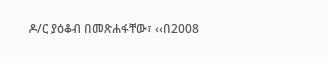ዶ/ር ያዕቆብ በመጽሐፋቸው፣ ‹‹በ2008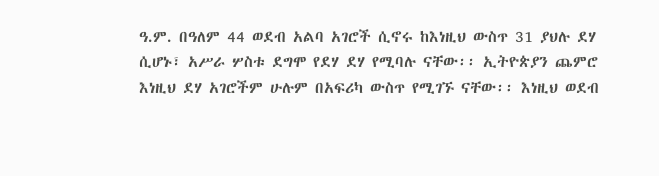ዓ.ም. በዓለም 44 ወደብ አልባ አገሮች ሲኖሩ ከእነዚህ ውስጥ 31 ያህሉ ደሃ ሲሆኑ፣ አሥራ ሦስቱ ደግሞ የደሃ ደሃ የሚባሉ ናቸው፡፡ ኢትዮጵያን ጨምሮ እነዚህ ደሃ አገሮችም ሁሉም በአፍሪካ ውስጥ የሚገኙ ናቸው፡፡ እነዚህ ወደብ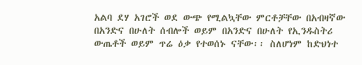አልባ ደሃ አገሮች ወደ ውጭ የሚልኳቸው ምርቶቻቸው በአብዛኛው በአንድና በሁለት ሰብሎች ወይም በአንድና በሁለት የኢንዱስትሪ ውጤቶች ወይም ጥሬ ዕቃ የተወሰኑ ናቸው፡፡ ስለሆነም ከድህነተ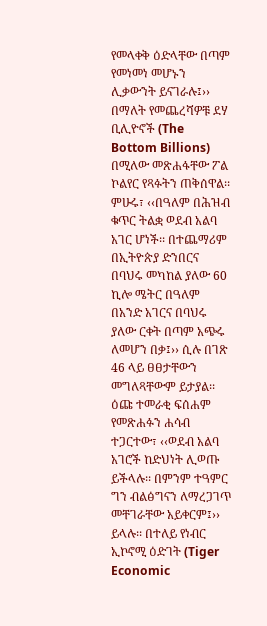የመላቀቅ ዕድላቸው በጣም የመነመነ መሆኑን ሊቃውንት ይናገራሉ፤›› በማለት የመጨረሻዎቹ ደሃ ቢሊዮኖች (The Bottom Billions) በሚለው መጽሐፋቸው ፖል ኮልየር የጻፉትን ጠቅሰዋል፡፡
ምሁሩ፣ ‹‹በዓለም በሕዝብ ቁጥር ትልቋ ወደብ አልባ አገር ሆነች፡፡ በተጨማሪም በኢትዮጵያ ድንበርና በባህሩ መካከል ያለው 60 ኪሎ ሜትር በዓለም በአንድ አገርና በባህሩ ያለው ርቀት በጣም አጭሩ ለመሆን በቃ፤›› ሲሉ በገጽ 46 ላይ ፀፀታቸውን መግለጻቸውም ይታያል፡፡
ዕጩ ተመራቂ ፍሰሐም የመጽሐፉን ሐሳብ ተጋርተው፣ ‹‹ወደብ አልባ አገሮች ከድህነት ሊወጡ ይችላሉ፡፡ በምንም ተዓምር ግን ብልፅግናን ለማረጋገጥ መቸገራቸው አይቀርም፤›› ይላሉ፡፡ በተለይ የነብር ኢኮኖሚ ዕድገት (Tiger Economic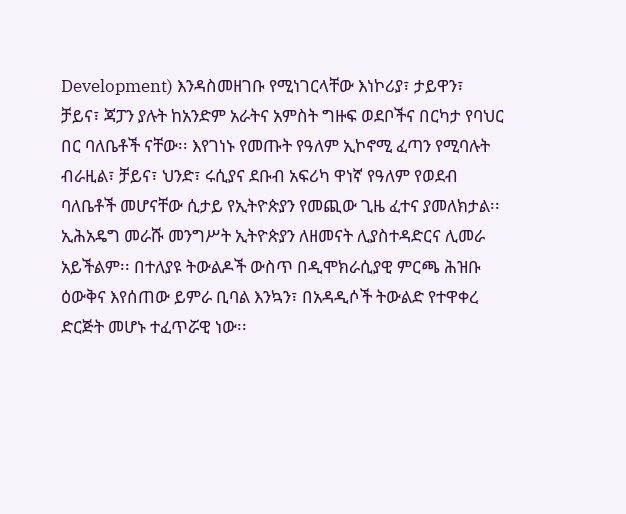Development) እንዳስመዘገቡ የሚነገርላቸው እነኮሪያ፣ ታይዋን፣ ቻይና፣ ጃፓን ያሉት ከአንድም አራትና አምስት ግዙፍ ወደቦችና በርካታ የባህር በር ባለቤቶች ናቸው፡፡ እየገነኑ የመጡት የዓለም ኢኮኖሚ ፈጣን የሚባሉት ብራዚል፣ ቻይና፣ ህንድ፣ ሩሲያና ደቡብ አፍሪካ ዋነኛ የዓለም የወደብ ባለቤቶች መሆናቸው ሲታይ የኢትዮጵያን የመጪው ጊዜ ፈተና ያመለክታል፡፡
ኢሕአዴግ መራሹ መንግሥት ኢትዮጵያን ለዘመናት ሊያስተዳድርና ሊመራ አይችልም፡፡ በተለያዩ ትውልዶች ውስጥ በዲሞክራሲያዊ ምርጫ ሕዝቡ ዕውቅና እየሰጠው ይምራ ቢባል እንኳን፣ በአዳዲሶች ትውልድ የተዋቀረ ድርጅት መሆኑ ተፈጥሯዊ ነው፡፡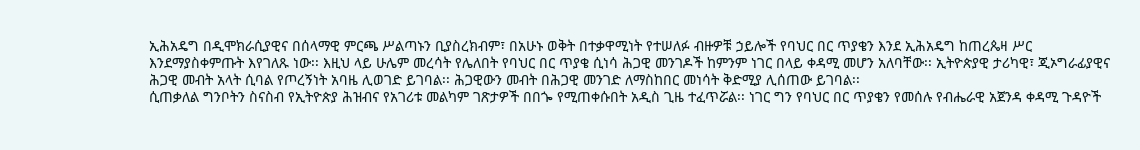ኢሕአዴግ በዲሞክራሲያዊና በሰላማዊ ምርጫ ሥልጣኑን ቢያስረክብም፣ በአሁኑ ወቅት በተቃዋሚነት የተሠለፉ ብዙዎቹ ኃይሎች የባህር በር ጥያቄን እንደ ኢሕአዴግ ከጠረጴዛ ሥር እንደማያስቀምጡት እየገለጹ ነው፡፡ እዚህ ላይ ሁሌም መረሳት የሌለበት የባህር በር ጥያቄ ሲነሳ ሕጋዊ መንገዶች ከምንም ነገር በላይ ቀዳሚ መሆን አለባቸው፡፡ ኢትዮጵያዊ ታሪካዊ፣ ጂኦግራፊያዊና ሕጋዊ መብት አላት ሲባል የጦረኝነት አባዜ ሊወገድ ይገባል፡፡ ሕጋዊውን መብት በሕጋዊ መንገድ ለማስከበር መነሳት ቅድሚያ ሊሰጠው ይገባል፡፡
ሲጠቃለል ግንቦትን ስናስብ የኢትዮጵያ ሕዝብና የአገሪቱ መልካም ገጽታዎች በበጐ የሚጠቀሱበት አዲስ ጊዜ ተፈጥሯል፡፡ ነገር ግን የባህር በር ጥያቄን የመሰሉ የብሔራዊ አጀንዳ ቀዳሚ ጉዳዮች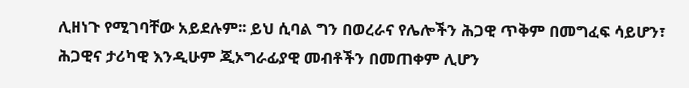ሊዘነጉ የሚገባቸው አይደሉም፡፡ ይህ ሲባል ግን በወረራና የሌሎችን ሕጋዊ ጥቅም በመግፈፍ ሳይሆን፣ ሕጋዊና ታሪካዊ እንዲሁም ጂኦግራፊያዊ መብቶችን በመጠቀም ሊሆን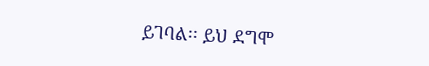ይገባል፡፡ ይህ ደግሞ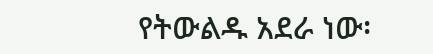የትውልዱ አደራ ነው፡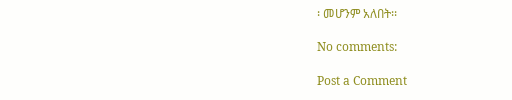፡ መሆንም አለበት፡፡

No comments:

Post a Comment